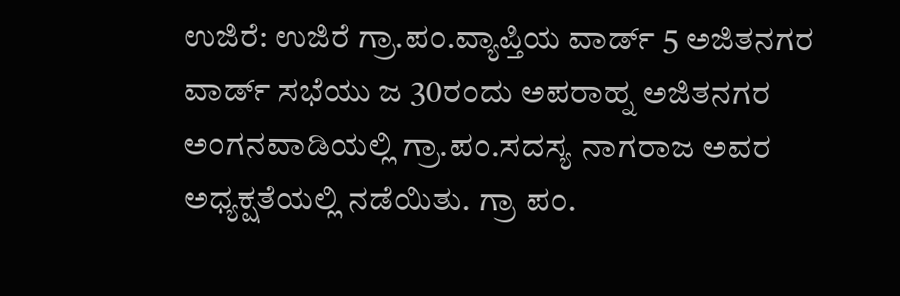ಉಜಿರೆ: ಉಜಿರೆ ಗ್ರಾ.ಪಂ.ವ್ಯಾಪ್ತಿಯ ವಾರ್ಡ್ 5 ಅಜಿತನಗರ ವಾರ್ಡ್ ಸಭೆಯು ಜ 30ರಂದು ಅಪರಾಹ್ನ ಅಜಿತನಗರ ಅಂಗನವಾಡಿಯಲ್ಲಿ ಗ್ರಾ.ಪಂ.ಸದಸ್ಯ ನಾಗರಾಜ ಅವರ ಅಧ್ಯಕ್ಷತೆಯಲ್ಲಿ ನಡೆಯಿತು. ಗ್ರಾ ಪಂ.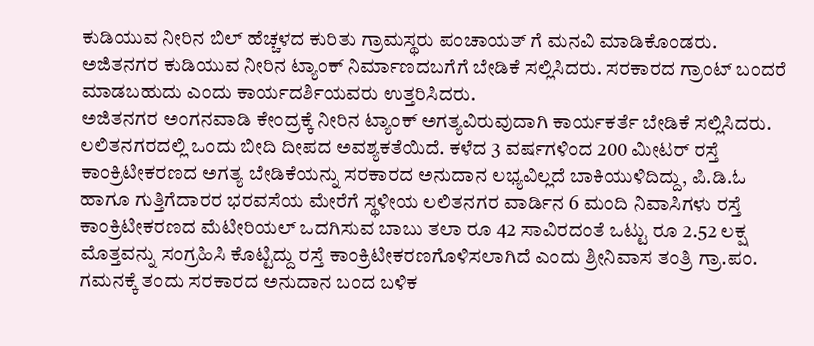ಕುಡಿಯುವ ನೀರಿನ ಬಿಲ್ ಹೆಚ್ಚಳದ ಕುರಿತು ಗ್ರಾಮಸ್ಥರು ಪಂಚಾಯತ್ ಗೆ ಮನವಿ ಮಾಡಿಕೊಂಡರು. ಅಜಿತನಗರ ಕುಡಿಯುವ ನೀರಿನ ಟ್ಯಾಂಕ್ ನಿರ್ಮಾಣದಬಗೆಗೆ ಬೇಡಿಕೆ ಸಲ್ಲಿಸಿದರು. ಸರಕಾರದ ಗ್ರಾಂಟ್ ಬಂದರೆ ಮಾಡಬಹುದು ಎಂದು ಕಾರ್ಯದರ್ಶಿಯವರು ಉತ್ತರಿಸಿದರು.
ಅಜಿತನಗರ ಅಂಗನವಾಡಿ ಕೇಂದ್ರಕ್ಕೆ ನೀರಿನ ಟ್ಯಾಂಕ್ ಅಗತ್ಯವಿರುವುದಾಗಿ ಕಾರ್ಯಕರ್ತೆ ಬೇಡಿಕೆ ಸಲ್ಲಿಸಿದರು. ಲಲಿತನಗರದಲ್ಲಿ ಒಂದು ಬೀದಿ ದೀಪದ ಅವಶ್ಯಕತೆಯಿದೆ. ಕಳೆದ 3 ವರ್ಷಗಳಿಂದ 200 ಮೀಟರ್ ರಸ್ತೆ ಕಾಂಕ್ರಿಟೀಕರಣದ ಅಗತ್ಯ ಬೇಡಿಕೆಯನ್ನು ಸರಕಾರದ ಅನುದಾನ ಲಭ್ಯವಿಲ್ಲದೆ ಬಾಕಿಯುಳಿದಿದ್ದು, ಪಿ.ಡಿ.ಓ ಹಾಗೂ ಗುತ್ತಿಗೆದಾರರ ಭರವಸೆಯ ಮೇರೆಗೆ ಸ್ಥಳೀಯ ಲಲಿತನಗರ ವಾರ್ಡಿನ 6 ಮಂದಿ ನಿವಾಸಿಗಳು ರಸ್ತೆ ಕಾಂಕ್ರಿಟೀಕರಣದ ಮೆಟೀರಿಯಲ್ ಒದಗಿಸುವ ಬಾಬು ತಲಾ ರೂ 42 ಸಾವಿರದಂತೆ ಒಟ್ಟು ರೂ 2.52 ಲಕ್ಷ ಮೊತ್ತವನ್ನು ಸಂಗ್ರಹಿಸಿ ಕೊಟ್ಟಿದ್ದು ರಸ್ತೆ ಕಾಂಕ್ರಿಟೀಕರಣಗೊಳಿಸಲಾಗಿದೆ ಎಂದು ಶ್ರೀನಿವಾಸ ತಂತ್ರಿ ಗ್ರಾ.ಪಂ. ಗಮನಕ್ಕೆ ತಂದು ಸರಕಾರದ ಅನುದಾನ ಬಂದ ಬಳಿಕ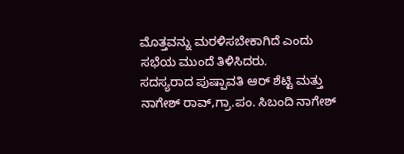ಮೊತ್ತವನ್ನು ಮರಳಿಸಬೇಕಾಗಿದೆ ಎಂದು ಸಭೆಯ ಮುಂದೆ ತಿಳಿಸಿದರು.
ಸದಸ್ಯರಾದ ಪುಷ್ಪಾವತಿ ಆರ್ ಶೆಟ್ಟಿ ಮತ್ತು ನಾಗೇಶ್ ರಾವ್,ಗ್ರಾ.ಪಂ. ಸಿಬಂದಿ ನಾಗೇಶ್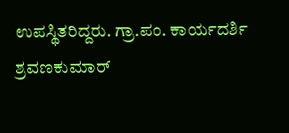ಉಪಸ್ಥಿತರಿದ್ದರು. ಗ್ರಾ.ಪಂ. ಕಾರ್ಯದರ್ಶಿ ಶ್ರವಣಕುಮಾರ್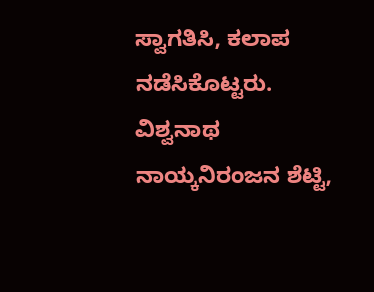ಸ್ವಾಗತಿಸಿ, ಕಲಾಪ ನಡೆಸಿಕೊಟ್ಟರು. ವಿಶ್ವನಾಥ ನಾಯ್ಕನಿರಂಜನ ಶೆಟ್ಟಿ,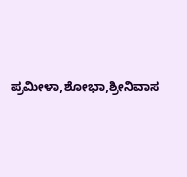ಪ್ರಮೀಳಾ,ಶೋಭಾ,ಶ್ರೀನಿವಾಸ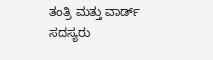ತಂತ್ರಿ ಮತ್ತು ವಾರ್ಡ್ ಸದಸ್ಯರು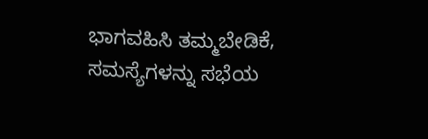ಭಾಗವಹಿಸಿ ತಮ್ಮಬೇಡಿಕೆ, ಸಮಸ್ಯೆಗಳನ್ನು ಸಭೆಯ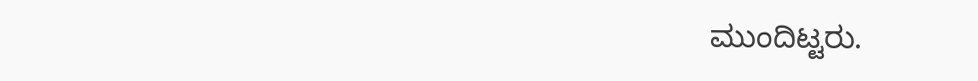ಮುಂದಿಟ್ಟರು.